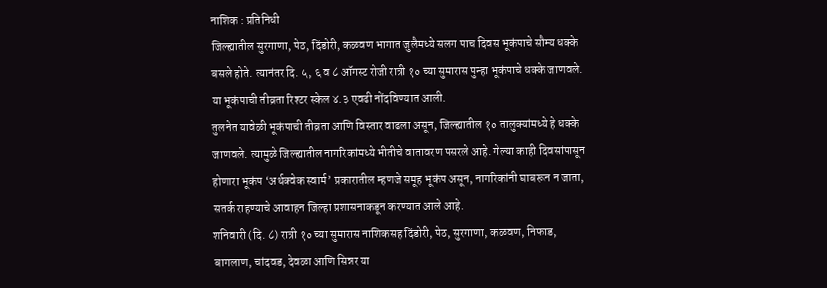नाशिक : प्रतिनिधी
जिल्ह्यातील सुरगाणा, पेठ, दिंडोरी, कळवण भागात जुलैमध्ये सलग पाच दिवस भूकंपाचे सौम्य धक्के बसले होते. त्यानंतर दि. ५, ६ व ८ ऑगस्ट रोजी रात्री १० च्या सुमारास पुन्हा भूकंपाचे धक्के जाणवले. या भूकंपाची तीव्रता रिश्टर स्केल ४.३ एवढी नोंदविण्यात आली.
तुलनेत यावेळी भूकंपाची तीव्रता आणि विस्तार वाढला असून, जिल्ह्यातील १० तालुक्यांमध्ये हे धक्के जाणवले. त्यामुळे जिल्ह्यातील नागरिकांमध्ये भीतीचे वातावरण पसरले आहे. गेल्या काही दिवसांपासून होणारा भूकंप ‘अर्थक्वेक स्वार्म’ प्रकारातील म्हणजे समूह भूकंप असून, नागरिकांनी घाबरून न जाता, सतर्क राहण्याचे आवाहन जिल्हा प्रशासनाकडून करण्यात आले आहे.
शनिवारी (दि. ८) रात्री १० च्या सुमारास नाशिकसह दिंडोरी, पेठ, सुरगाणा, कळवण, निफाड, बागलाण, चांदवड, देवळा आणि सिन्नर या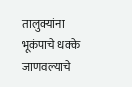तालुक्यांना भूकंपाचे धक्के जाणवल्याचे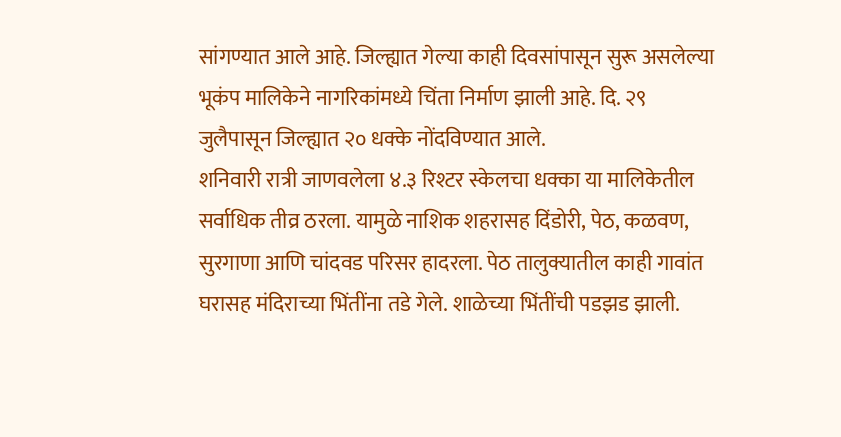सांगण्यात आले आहे. जिल्ह्यात गेल्या काही दिवसांपासून सुरू असलेल्या भूकंप मालिकेने नागरिकांमध्ये चिंता निर्माण झाली आहे. दि. २९ जुलैपासून जिल्ह्यात २० धक्के नोंदविण्यात आले.
शनिवारी रात्री जाणवलेला ४.३ रिश्टर स्केलचा धक्का या मालिकेतील सर्वाधिक तीव्र ठरला. यामुळे नाशिक शहरासह दिंडोरी, पेठ, कळवण, सुरगाणा आणि चांदवड परिसर हादरला. पेठ तालुक्यातील काही गावांत घरासह मंदिराच्या भिंतींना तडे गेले. शाळेच्या भिंतींची पडझड झाली.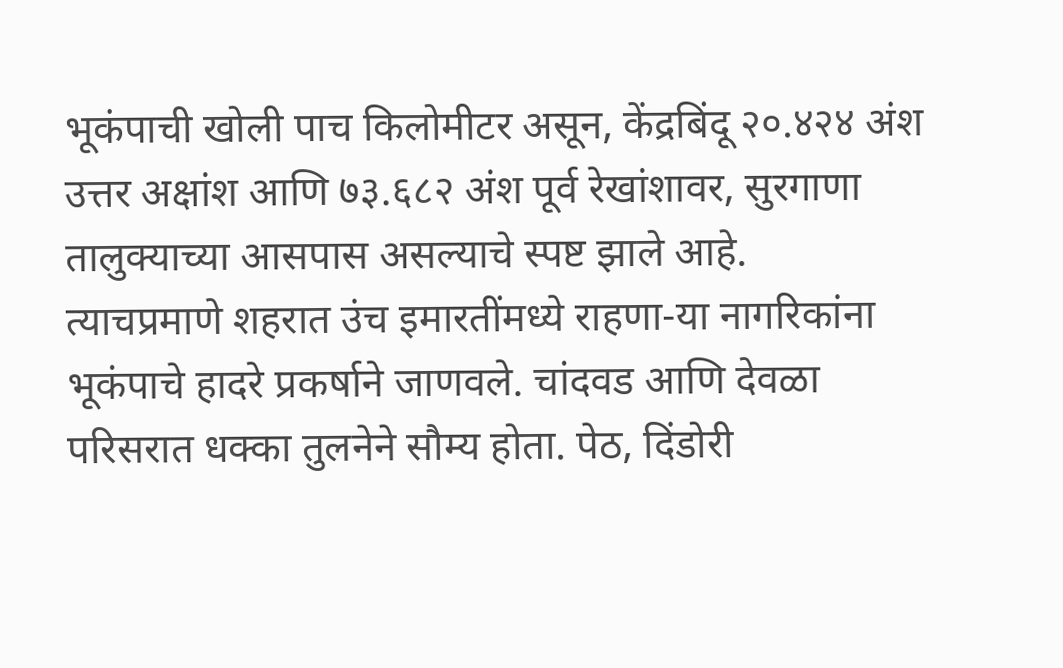भूकंपाची खोली पाच किलोमीटर असून, केंद्रबिंदू २०.४२४ अंश उत्तर अक्षांश आणि ७३.६८२ अंश पूर्व रेखांशावर, सुरगाणा तालुक्याच्या आसपास असल्याचे स्पष्ट झाले आहे.
त्याचप्रमाणे शहरात उंच इमारतींमध्ये राहणा-या नागरिकांना भूकंपाचे हादरे प्रकर्षाने जाणवले. चांदवड आणि देवळा परिसरात धक्का तुलनेने सौम्य होता. पेठ, दिंडोरी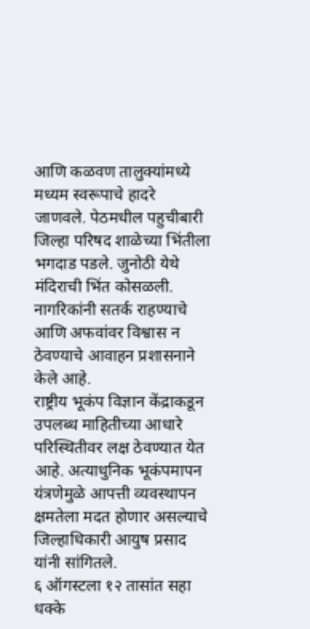आणि कळवण तालुक्यांमध्ये मध्यम स्वरूपाचे हादरे जाणवले. पेठमधील पहुचीबारी जिल्हा परिषद शाळेच्या भिंतीला भगदाड पडले. जुनोठी येथे मंदिराची भिंत कोसळली. नागरिकांनी सतर्क राहण्याचे आणि अफवांवर विश्वास न ठेवण्याचे आवाहन प्रशासनाने केले आहे.
राष्ट्रीय भूकंप विज्ञान केंद्राकडून उपलब्ध माहितीच्या आधारे परिस्थितीवर लक्ष ठेवण्यात येत आहे. अत्याधुनिक भूकंपमापन यंत्रणेमुळे आपत्ती व्यवस्थापन क्षमतेला मदत होणार असल्याचे जिल्हाधिकारी आयुष प्रसाद यांनी सांगितले.
६ ऑगस्टला १२ तासांत सहा धक्के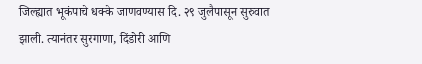जिल्ह्यात भूकंपाचे धक्के जाणवण्यास दि. २९ जुलैपासून सुरुवात झाली. त्यानंतर सुरगाणा, दिंडोरी आणि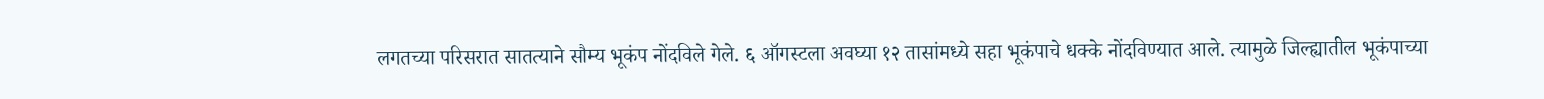लगतच्या परिसरात सातत्याने सौम्य भूकंप नोंदविले गेले. ६ ऑगस्टला अवघ्या १२ तासांमध्ये सहा भूकंपाचे धक्के नोंदविण्यात आले. त्यामुळे जिल्ह्यातील भूकंपाच्या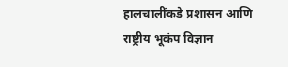हालचालींकडे प्रशासन आणि राष्ट्रीय भूकंप विज्ञान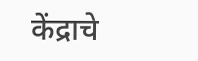केंद्राचे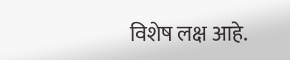विशेष लक्ष आहे.